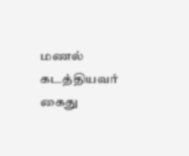மணல் கடத்தியவர் கைது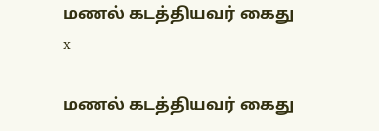மணல் கடத்தியவர் கைது
x

மணல் கடத்தியவர் கைது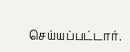செய்யப்பட்டார்.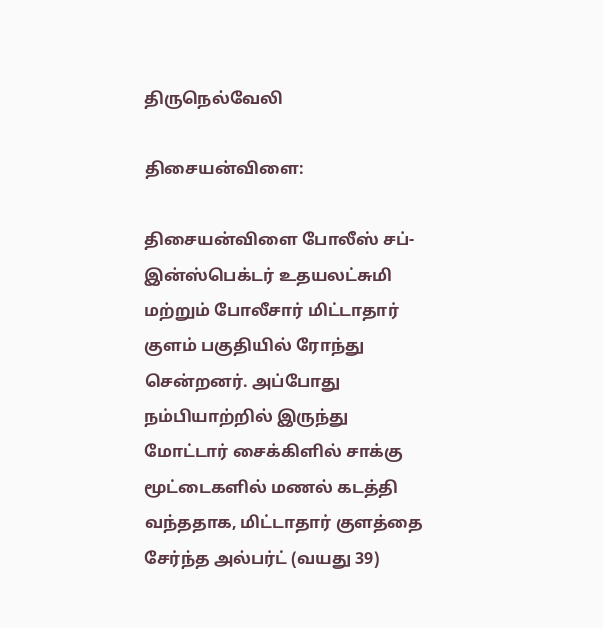திருநெல்வேலி

திசையன்விளை:

திசையன்விளை போலீஸ் சப்-இன்ஸ்பெக்டர் உதயலட்சுமி மற்றும் போலீசார் மிட்டாதார் குளம் பகுதியில் ரோந்து சென்றனர். அப்போது நம்பியாற்றில் இருந்து மோட்டார் சைக்கிளில் சாக்கு மூட்டைகளில் மணல் கடத்தி வந்ததாக, மிட்டாதார் குளத்தை சேர்ந்த அல்பர்ட் (வயது 39)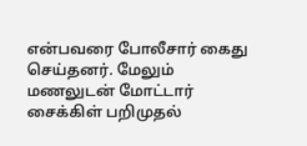என்பவரை போலீசார் கைது செய்தனர். மேலும் மணலுடன் மோட்டார் சைக்கிள் பறிமுதல்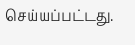செய்யப்பட்டது.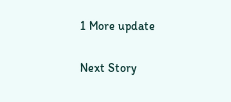1 More update

Next Story